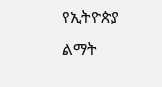የኢትዮጵያ ልማት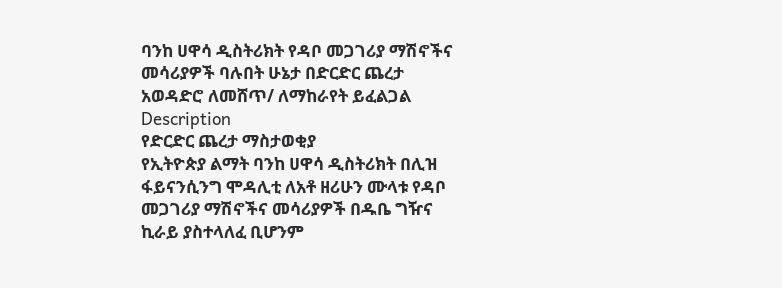ባንከ ሀዋሳ ዲስትሪክት የዳቦ መጋገሪያ ማሽኖችና መሳሪያዎች ባሉበት ሁኔታ በድርድር ጨረታ አወዳድሮ ለመሸጥ/ ለማከራየት ይፈልጋል
Description
የድርድር ጨረታ ማስታወቂያ
የኢትዮጵያ ልማት ባንከ ሀዋሳ ዲስትሪክት በሊዝ ፋይናንሲንግ ሞዳሊቲ ለአቶ ዘሪሁን ሙላቱ የዳቦ መጋገሪያ ማሽኖችና መሳሪያዎች በዱቤ ግዥና ኪራይ ያስተላለፈ ቢሆንም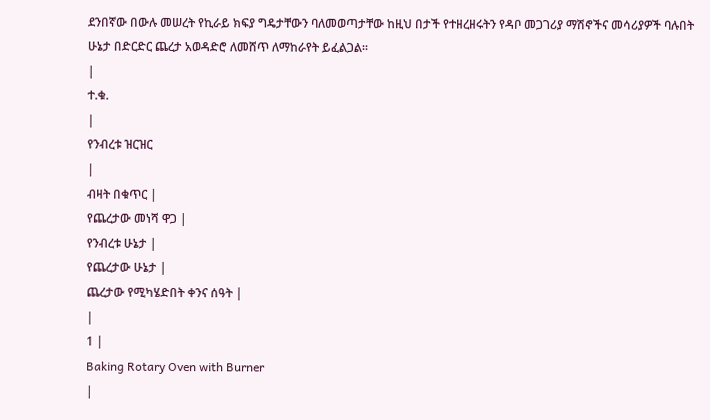ደንበኛው በውሉ መሠረት የኪራይ ክፍያ ግዴታቸውን ባለመወጣታቸው ከዚህ በታች የተዘረዘሩትን የዳቦ መጋገሪያ ማሽኖችና መሳሪያዎች ባሉበት ሁኔታ በድርድር ጨረታ አወዳድሮ ለመሸጥ ለማከራየት ይፈልጋል።
|
ተ.ቁ.
|
የንብረቱ ዝርዝር
|
ብዛት በቁጥር |
የጨረታው መነሻ ዋጋ |
የንብረቱ ሁኔታ |
የጨረታው ሁኔታ |
ጨረታው የሚካሄድበት ቀንና ሰዓት |
|
1 |
Baking Rotary Oven with Burner
|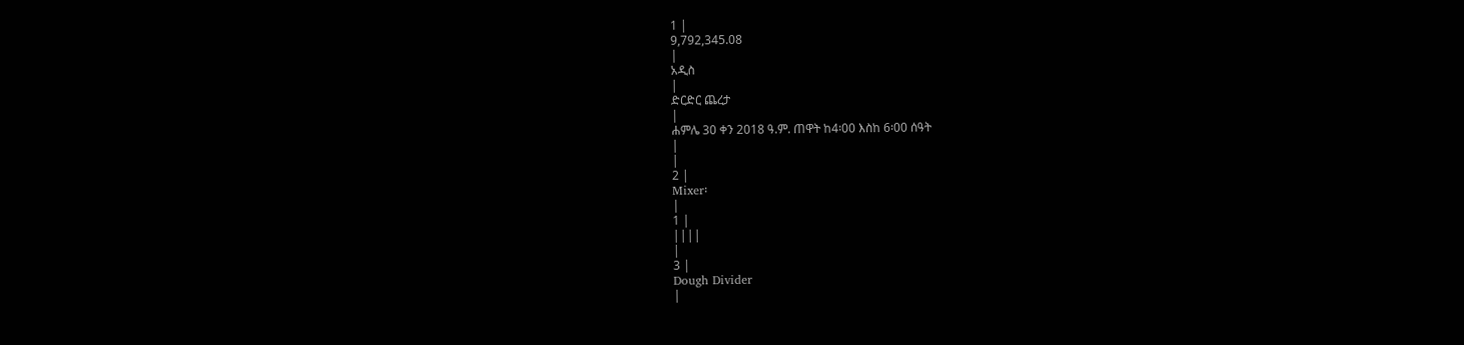1 |
9,792,345.08
|
አዲስ
|
ድርድር ጨረታ
|
ሐምሌ 30 ቀን 2018 ዓ.ም. ጠዋት ከ4፡00 እስከ 6፡00 ሰዓት
|
|
2 |
Mixer፡
|
1 |
||||
|
3 |
Dough Divider
|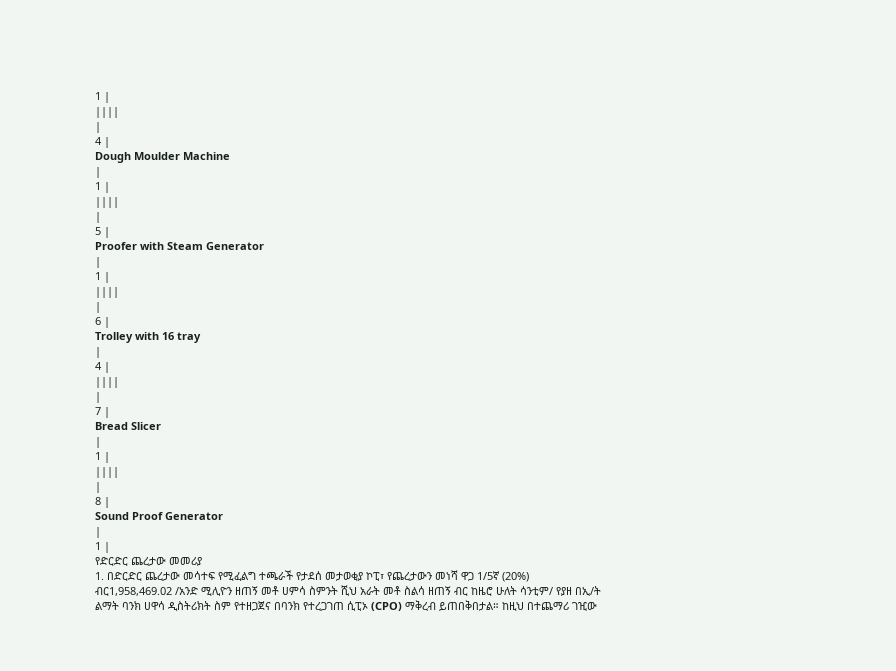1 |
||||
|
4 |
Dough Moulder Machine
|
1 |
||||
|
5 |
Proofer with Steam Generator
|
1 |
||||
|
6 |
Trolley with 16 tray
|
4 |
||||
|
7 |
Bread Slicer
|
1 |
||||
|
8 |
Sound Proof Generator
|
1 |
የድርድር ጨረታው መመሪያ
1. በድርድር ጨረታው መሳተፍ የሚፈልግ ተጫራች የታደሰ መታወቂያ ኮፒ፣ የጨረታውን መነሻ ዋጋ 1/5ኛ (20%) ብር1,958,469.02 /አንድ ሚሊዮን ዘጠኝ መቶ ሀምሳ ስምንት ሺህ አራት መቶ ስልሳ ዘጠኝ ብር ከዜሮ ሁለት ሳንቲም/ የያዘ በኢ/ት ልማት ባንክ ሀዋሳ ዲስትሪክት ስም የተዘጋጀና በባንክ የተረጋገጠ ሲፒኦ (CPO) ማቅረብ ይጠበቅበታል። ከዚህ በተጨማሪ ገዢው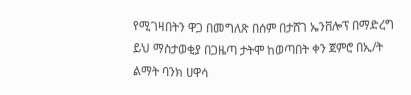የሚገዛበትን ዋጋ በመግለጽ በሰም በታሸገ ኤንቨሎፕ በማድረግ ይህ ማስታወቂያ በጋዜጣ ታትሞ ከወጣበት ቀን ጀምሮ በኢ/ት ልማት ባንክ ሀዋሳ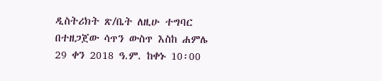ዲስትሪክት ጽ/ቤት ለዚሁ ተግባር በተዘጋጀው ሳጥን ውስጥ እስከ ሐምሌ 29 ቀን 2018 ዓ.ም. ከቀኑ 10፡00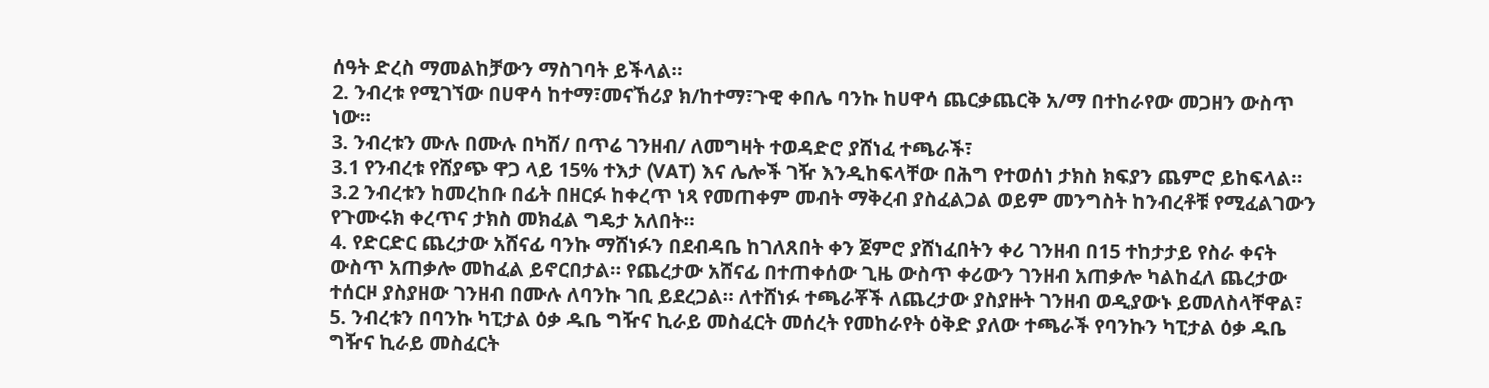ሰዓት ድረስ ማመልከቻውን ማስገባት ይችላል።
2. ንብረቱ የሚገኘው በሀዋሳ ከተማ፣መናኸሪያ ክ/ከተማ፣ጉዊ ቀበሌ ባንኩ ከሀዋሳ ጨርቃጨርቅ አ/ማ በተከራየው መጋዘን ውስጥ ነው።
3. ንብረቱን ሙሉ በሙሉ በካሽ/ በጥሬ ገንዘብ/ ለመግዛት ተወዳድሮ ያሸነፈ ተጫራች፣
3.1 የንብረቱ የሸያጭ ዋጋ ላይ 15% ተእታ (VAT) እና ሌሎች ገዥ እንዲከፍላቸው በሕግ የተወሰነ ታክስ ክፍያን ጨምሮ ይከፍላል።
3.2 ንብረቱን ከመረከቡ በፊት በዘርፉ ከቀረጥ ነጻ የመጠቀም መብት ማቅረብ ያስፈልጋል ወይም መንግስት ከንብረቶቹ የሚፈልገውን የጉሙሩክ ቀረጥና ታክስ መክፈል ግዴታ አለበት።
4. የድርድር ጨረታው አሸናፊ ባንኩ ማሸነፉን በደብዳቤ ከገለጸበት ቀን ጀምሮ ያሸነፈበትን ቀሪ ገንዘብ በ15 ተከታታይ የስራ ቀናት ውስጥ አጠቃሎ መከፈል ይኖርበታል። የጨረታው አሸናፊ በተጠቀሰው ጊዜ ውስጥ ቀሪውን ገንዘብ አጠቃሎ ካልከፈለ ጨረታው ተሰርዞ ያስያዘው ገንዘብ በሙሉ ለባንኩ ገቢ ይደረጋል። ለተሸነፉ ተጫራቾች ለጨረታው ያስያዙት ገንዘብ ወዲያውኑ ይመለስላቸዋል፣
5. ንብረቱን በባንኩ ካፒታል ዕቃ ዱቤ ግዥና ኪራይ መስፈርት መሰረት የመከራየት ዕቅድ ያለው ተጫራች የባንኩን ካፒታል ዕቃ ዱቤ ግዥና ኪራይ መስፈርት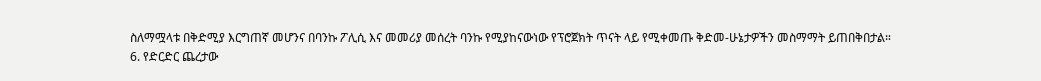ስለማሟላቱ በቅድሚያ እርግጠኛ መሆንና በባንኩ ፖሊሲ እና መመሪያ መሰረት ባንኩ የሚያከናውነው የፕሮጀክት ጥናት ላይ የሚቀመጡ ቅድመ-ሁኔታዎችን መስማማት ይጠበቅበታል።
6. የድርድር ጨረታው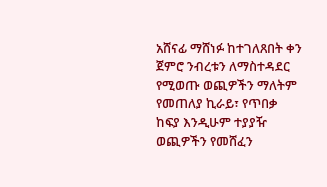አሸናፊ ማሸነፉ ከተገለጸበት ቀን ጀምሮ ንብረቱን ለማስተዳደር የሚወጡ ወጪዎችን ማለትም የመጠለያ ኪራይ፣ የጥበቃ ከፍያ እንዲሁም ተያያዥ ወጪዎችን የመሸፈን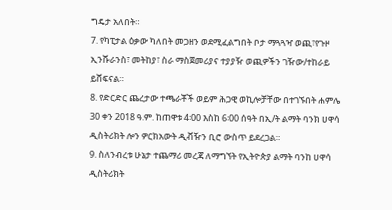ግዴታ አለበት።
7. የካፒታል ዕቃው ካለበት መጋዘን ወደሚፈልግበት ቦታ ማጓጓዣ ወጪ፣የጉዞ ኢንሹራንስ፣ መትከያ፣ ስራ ማስጀመሪያና ተያያዥ ወጪዎችን ገዥው/ተከራይ ይሸፍናል።
8. የድርድር ጨረታው ተጫራቾች ወይም ሕጋዊ ወኪሎቻቸው በተገኙበት ሐምሌ 30 ቀን 2018 ዓ.ም. ከጠዋቱ 4፡00 እስከ 6፡00 ሰዓት በኢ/ት ልማት ባንክ ሀዋሳ ዲስትሪክት ሎን ዎርክአውት ዲቭዥን ቢሮ ውስጥ ይደረጋል።
9. ስለንብረቱ ሁኔታ ተጨማሪ መረጃ ለማግኘት የኢትዮጵያ ልማት ባንከ ሀዋሳ ዲስትሪክት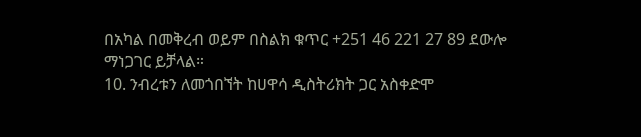በአካል በመቅረብ ወይም በስልክ ቁጥር +251 46 221 27 89 ደውሎ ማነጋገር ይቻላል።
10. ንብረቱን ለመጎበኘት ከሀዋሳ ዲስትሪክት ጋር አስቀድሞ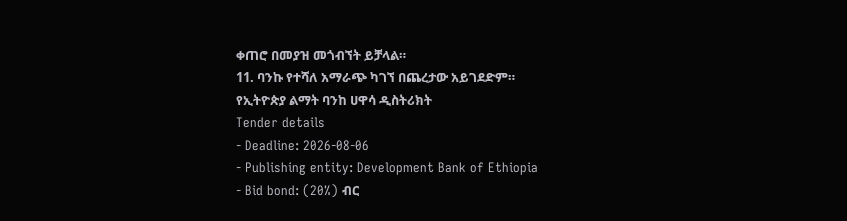ቀጠሮ በመያዝ መጎብኘት ይቻላል።
11. ባንኩ የተሻለ አማራጭ ካገኘ በጨረታው አይገደድም።
የኢትዮጵያ ልማት ባንከ ሀዋሳ ዲስትሪክት
Tender details
- Deadline: 2026-08-06
- Publishing entity: Development Bank of Ethiopia
- Bid bond: (20%) ብር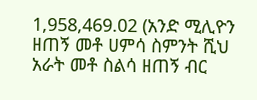1,958,469.02 (አንድ ሚሊዮን ዘጠኝ መቶ ሀምሳ ስምንት ሺህ አራት መቶ ስልሳ ዘጠኝ ብር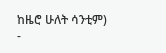ከዜሮ ሁለት ሳንቲም)
-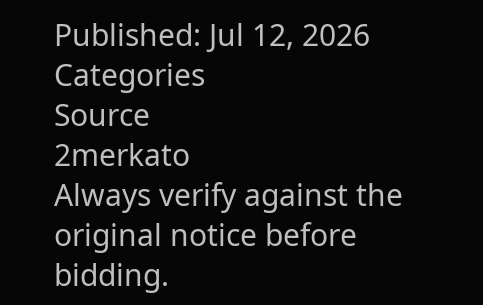Published: Jul 12, 2026
Categories
Source
2merkato
Always verify against the original notice before bidding.